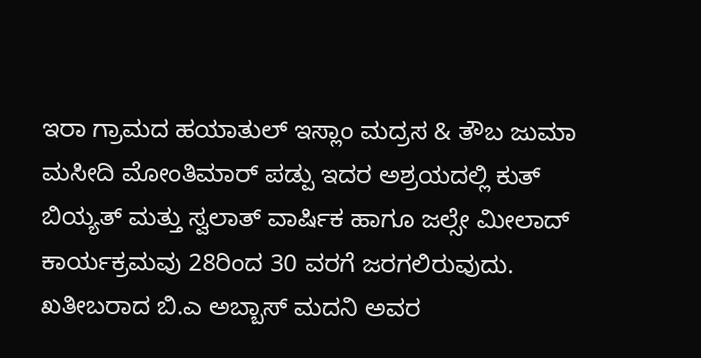ಇರಾ ಗ್ರಾಮದ ಹಯಾತುಲ್ ಇಸ್ಲಾಂ ಮದ್ರಸ & ತೌಬ ಜುಮಾ ಮಸೀದಿ ಮೋಂತಿಮಾರ್ ಪಡ್ಪು ಇದರ ಅಶ್ರಯದಲ್ಲಿ ಕುತ್ ಬಿಯ್ಯತ್ ಮತ್ತು ಸ್ವಲಾತ್ ವಾರ್ಷಿಕ ಹಾಗೂ ಜಲ್ಸೇ ಮೀಲಾದ್ ಕಾರ್ಯಕ್ರಮವು 28ರಿಂದ 30 ವರಗೆ ಜರಗಲಿರುವುದು.
ಖತೀಬರಾದ ಬಿ.ಎ ಅಬ್ಬಾಸ್ ಮದನಿ ಅವರ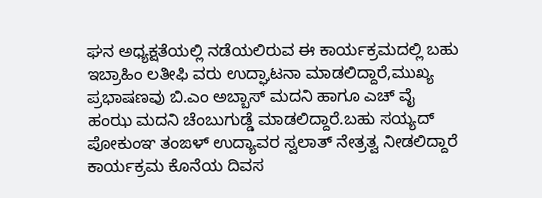ಘನ ಅಧ್ಯಕ್ಷತೆಯಲ್ಲಿ ನಡೆಯಲಿರುವ ಈ ಕಾರ್ಯಕ್ರಮದಲ್ಲಿ ಬಹು ಇಬ್ರಾಹಿಂ ಲತೀಫಿ ವರು ಉದ್ಘಾಟನಾ ಮಾಡಲಿದ್ದಾರೆ,ಮುಖ್ಯ ಪ್ರಭಾಷಣವು ಬಿ.ಎಂ ಅಬ್ಬಾಸ್ ಮದನಿ ಹಾಗೂ ಎಚ್ ವೈ ಹಂಝ ಮದನಿ ಚೆಂಬುಗುಡ್ಡೆ ಮಾಡಲಿದ್ದಾರೆ.ಬಹು ಸಯ್ಯದ್ ಪೋಕುಂಞ ತಂಙಳ್ ಉದ್ಯಾವರ ಸ್ವಲಾತ್ ನೇತ್ರತ್ವ ನೀಡಲಿದ್ದಾರೆ ಕಾರ್ಯಕ್ರಮ ಕೊನೆಯ ದಿವಸ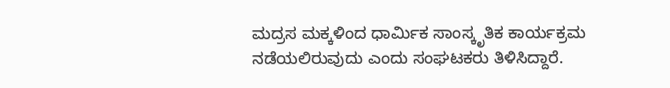ಮದ್ರಸ ಮಕ್ಕಳಿಂದ ಧಾರ್ಮಿಕ ಸಾಂಸ್ಕೃತಿಕ ಕಾರ್ಯಕ್ರಮ ನಡೆಯಲಿರುವುದು ಎಂದು ಸಂಘಟಕರು ತಿಳಿಸಿದ್ದಾರೆ.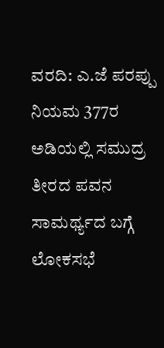ವರದಿ: ಎ.ಜೆ ಪರಪ್ಪು
ನಿಯಮ 377ರ ಅಡಿಯಲ್ಲಿ ಸಮುದ್ರ ತೀರದ ಪವನ ಸಾಮರ್ಥ್ಯದ ಬಗ್ಗೆ ಲೋಕಸಭೆ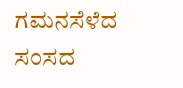ಗಮನಸೆಳೆದ ಸಂಸದ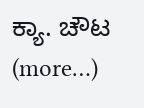ಕ್ಯಾ. ಚೌಟ (more…)